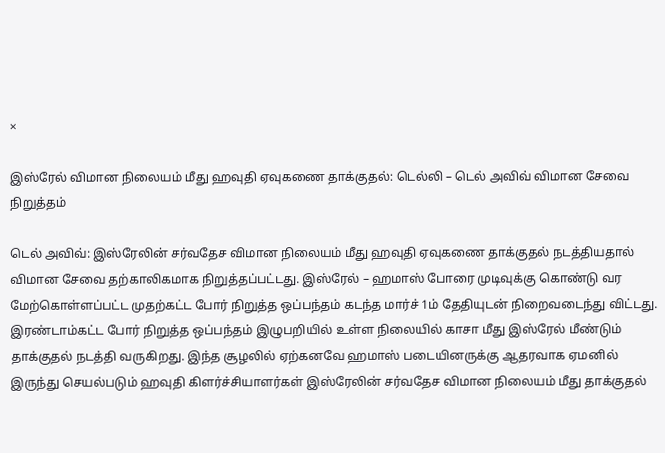×

இஸ்ரேல் விமான நிலையம் மீது ஹவுதி ஏவுகணை தாக்குதல்: டெல்லி – டெல் அவிவ் விமான சேவை நிறுத்தம்

டெல் அவிவ்: இஸ்ரேலின் சர்வதேச விமான நிலையம் மீது ஹவுதி ஏவுகணை தாக்குதல் நடத்தியதால் விமான சேவை தற்காலிகமாக நிறுத்தப்பட்டது. இஸ்ரேல் – ஹமாஸ் போரை முடிவுக்கு கொண்டு வர மேற்கொள்ளப்பட்ட முதற்கட்ட போர் நிறுத்த ஒப்பந்தம் கடந்த மார்ச் 1ம் தேதியுடன் நிறைவடைந்து விட்டது. இரண்டாம்கட்ட போர் நிறுத்த ஒப்பந்தம் இழுபறியில் உள்ள நிலையில் காசா மீது இஸ்ரேல் மீண்டும் தாக்குதல் நடத்தி வருகிறது. இந்த சூழலில் ஏற்கனவே ஹமாஸ் படையினருக்கு ஆதரவாக ஏமனில் இருந்து செயல்படும் ஹவுதி கிளர்ச்சியாளர்கள் இஸ்ரேலின் சர்வதேச விமான நிலையம் மீது தாக்குதல்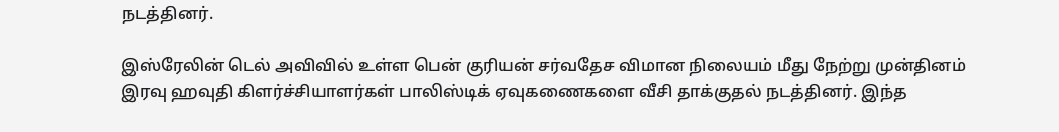நடத்தினர்.

இஸ்ரேலின் டெல் அவிவில் உள்ள பென் குரியன் சர்வதேச விமான நிலையம் மீது நேற்று முன்தினம் இரவு ஹவுதி கிளர்ச்சியாளர்கள் பாலிஸ்டிக் ஏவுகணைகளை வீசி தாக்குதல் நடத்தினர். இந்த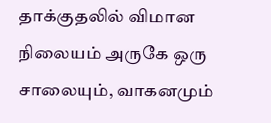தாக்குதலில் விமான நிலையம் அருகே ஒரு சாலையும், வாகனமும்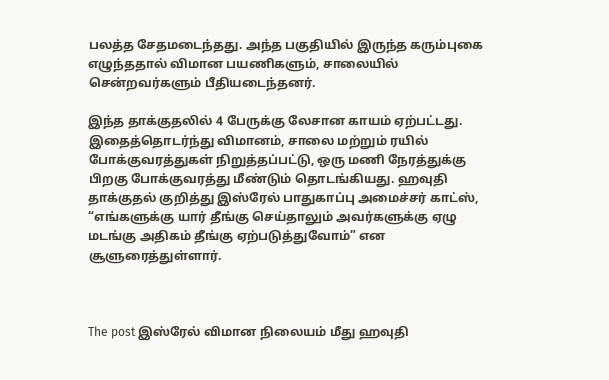பலத்த சேதமடைந்தது. அந்த பகுதியில் இருந்த கரும்புகை எழுந்ததால் விமான பயணிகளும், சாலையில் சென்றவர்களும் பீதியடைந்தனர்.

இந்த தாக்குதலில் 4 பேருக்கு லேசான காயம் ஏற்பட்டது. இதைத்தொடர்ந்து விமானம், சாலை மற்றும் ரயில் போக்குவரத்துகள் நிறுத்தப்பட்டு, ஒரு மணி நேரத்துக்கு பிறகு போக்குவரத்து மீண்டும் தொடங்கியது. ஹவுதி தாக்குதல் குறித்து இஸ்ரேல் பாதுகாப்பு அமைச்சர் காட்ஸ், “எங்களுக்கு யார் தீங்கு செய்தாலும் அவர்களுக்கு ஏழு மடங்கு அதிகம் தீங்கு ஏற்படுத்துவோம்” என சூளுரைத்துள்ளார்.



The post இஸ்ரேல் விமான நிலையம் மீது ஹவுதி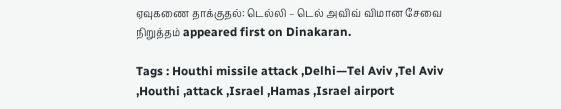ஏவுகணை தாக்குதல்: டெல்லி – டெல் அவிவ் விமான சேவை நிறுத்தம் appeared first on Dinakaran.

Tags : Houthi missile attack ,Delhi—Tel Aviv ,Tel Aviv ,Houthi ,attack ,Israel ,Hamas ,Israel airport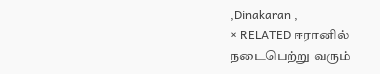,Dinakaran ,
× RELATED ஈரானில் நடைபெற்று வரும்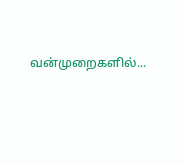வன்முறைகளில்...